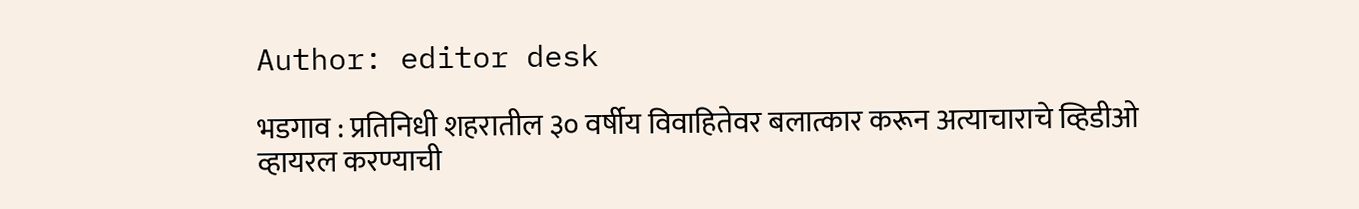Author: editor desk

भडगाव : प्रतिनिधी शहरातील ३० वर्षीय विवाहितेवर बलात्कार करून अत्याचाराचे व्हिडीओ व्हायरल करण्याची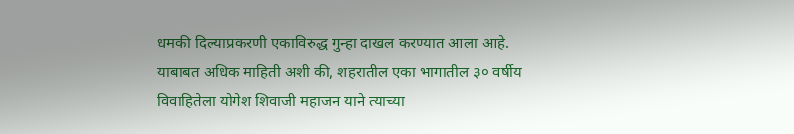धमकी दिल्याप्रकरणी एकाविरुद्ध गुन्हा दाखल करण्यात आला आहे. याबाबत अधिक माहिती अशी की, शहरातील एका भागातील ३० वर्षीय विवाहितेला योगेश शिवाजी महाजन याने त्याच्या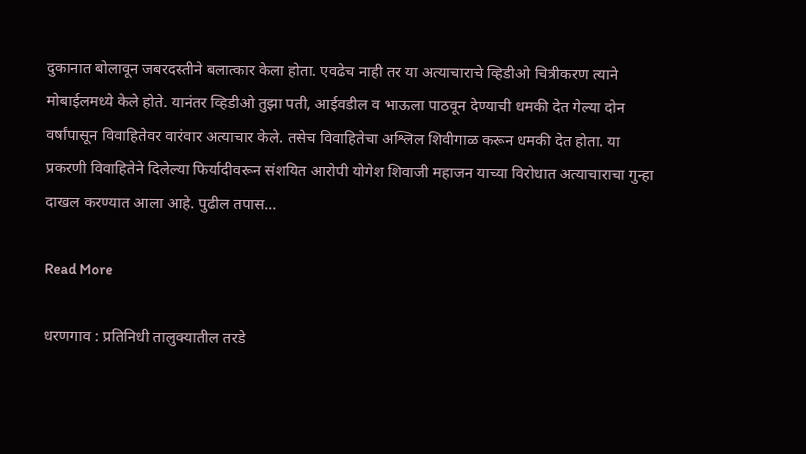दुकानात बोलावून जबरदस्तीने बलात्कार केला होता. एवढेच नाही तर या अत्याचाराचे व्हिडीओ चित्रीकरण त्याने मोबाईलमध्ये केले होते. यानंतर व्हिडीओ तुझा पती, आईवडील व भाऊला पाठवून देण्याची धमकी देत गेल्या दोन वर्षांपासून विवाहितेवर वारंवार अत्याचार केले. तसेच विवाहितेचा अश्लिल शिवीगाळ करून धमकी देत होता. या प्रकरणी विवाहितेने दिलेल्या फिर्यादीवरून संशयित आरोपी योगेश शिवाजी महाजन याच्या विरोधात अत्याचाराचा गुन्हा दाखल करण्यात आला आहे. पुढील तपास…

Read More

धरणगाव : प्रतिनिधी तालुक्यातील तरडे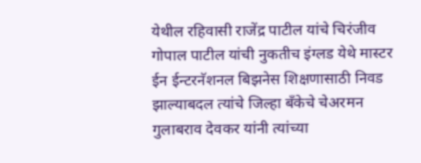येथील रहिवासी राजेंद्र पाटील यांचे चिरंजीव गोपाल पाटील यांची नुकतीच इंग्लड येथे मास्टर ईन ईन्टरनॅशनल बिझनेस शिक्षणासाठी निवड झाल्याबदल त्यांचे जिल्हा बँकेचे चेअरमन गुलाबराव देवकर यांनी त्यांच्या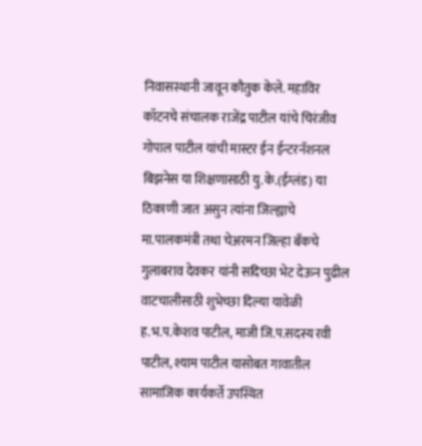निवासस्थानी जावून कौतुक केले. महाविर कॉटनचे संचालक राजेंद्र पाटील यांचे चिरंजीव गोपाल पाटील यांची मास्टर ईन ईन्टरनॅशनल बिझनेस या शिक्षणासाठी यु.के.(ईग्लंड) या ठिकाणी जात असुन त्यांना जिल्ह्याचे मा.पालकमंत्री तथा चेअरमन जिल्हा बॅंकचे गुलाबराव देवकर यांनी सदिच्छा भेट देऊन पुढील वाटचालीसाठी शुभेच्छा दिल्या यावेळी ह.भ.प.केशव पाटील, माजी जि.प.सदस्य रवी पाटील, श्याम पाटील यासोबत गावातील सामाजिक कार्यकर्ते उपस्थित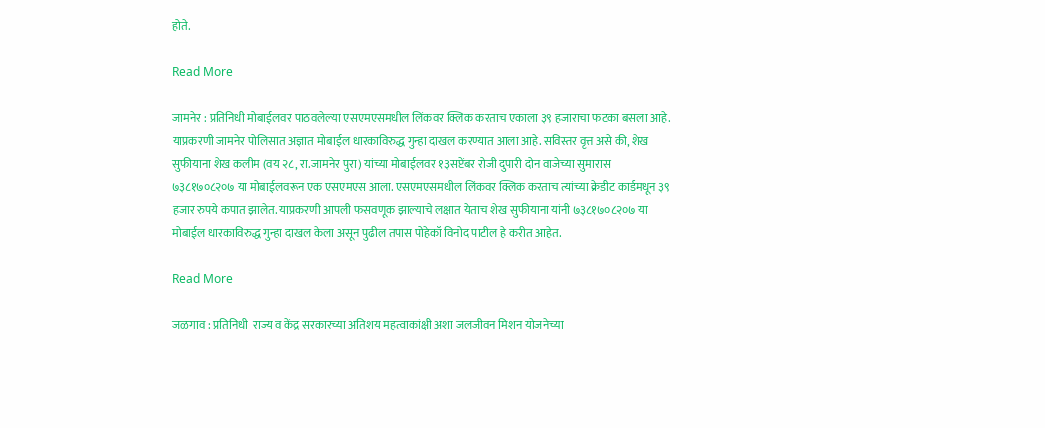होते.

Read More

जामनेर : प्रतिनिधी मोबाईलवर पाठवलेल्या एसएमएसमधील लिंकवर क्लिक करताच एकाला ३९ हजाराचा फटका बसला आहे. याप्रकरणी जामनेर पोलिसात अज्ञात मोबाईल धारकाविरुद्ध गुन्हा दाखल करण्यात आला आहे. सविस्तर वृत्त असे की, शेख सुफीयाना शेख कलीम (वय २८, रा.जामनेर पुरा) यांच्या मोबाईलवर १३सप्टेंबर रोजी दुपारी दोन वाजेच्या सुमारास ७३८१७०८२०७ या मोबाईलवरून एक एसएमएस आला. एसएमएसमधील लिंकवर क्लिक करताच त्यांच्या क्रेडीट कार्डमधून ३९ हजार रुपये कपात झालेत. याप्रकरणी आपली फसवणूक झाल्याचे लक्षात येताच शेख सुफीयाना यांनी ७३८१७०८२०७ या मोबाईल धारकाविरुद्ध गुन्हा दाखल केला असून पुढील तपास पोहेकॉ विनोद पाटील हे करीत आहेत.

Read More

जळगाव : प्रतिनिधी  राज्य व केंद्र सरकारच्या अतिशय महत्वाकांक्षी अशा जलजीवन मिशन योजनेच्या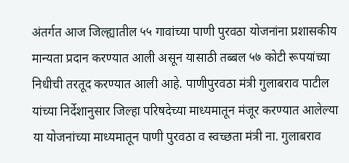अंतर्गत आज जिल्ह्यातील ५५ गावांच्या पाणी पुरवठा योजनांना प्रशासकीय मान्यता प्रदान करण्यात आली असून यासाठी तब्बल ५७ कोटी रूपयांच्या निधीची तरतूद करण्यात आली आहे. पाणीपुरवठा मंत्री गुलाबराव पाटील यांच्या निर्देशानुसार जिल्हा परिषदेच्या माध्यमातून मंजूर करण्यात आलेल्या या योजनांच्या माध्यमातून पाणी पुरवठा व स्वच्छता मंत्री ना. गुलाबराव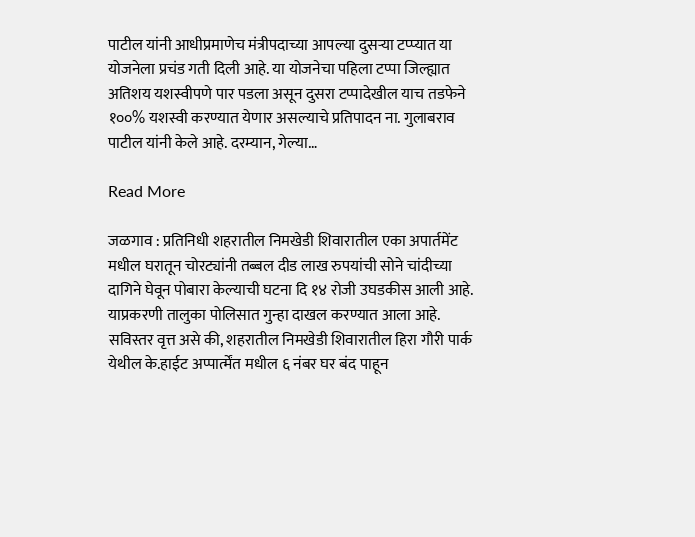पाटील यांनी आधीप्रमाणेच मंत्रीपदाच्या आपल्या दुसर्‍या टप्प्यात या योजनेला प्रचंड गती दिली आहे. या योजनेचा पहिला टप्पा जिल्ह्यात अतिशय यशस्वीपणे पार पडला असून दुसरा टप्पादेखील याच तडफेने १००% यशस्वी करण्यात येणार असल्याचे प्रतिपादन ना. गुलाबराव पाटील यांनी केले आहे. दरम्यान, गेल्या…

Read More

जळगाव : प्रतिनिधी शहरातील निमखेडी शिवारातील एका अपार्तमेंट मधील घरातून चोरट्यांनी तब्बल दीड लाख रुपयांची सोने चांदीच्या दागिने घेवून पोबारा केल्याची घटना दि १४ रोजी उघडकीस आली आहे. याप्रकरणी तालुका पोलिसात गुन्हा दाखल करण्यात आला आहे. सविस्तर वृत्त असे की, शहरातील निमखेडी शिवारातील हिरा गौरी पार्क येथील के.हाईट अप्पार्त्मेंत मधील ६ नंबर घर बंद पाहून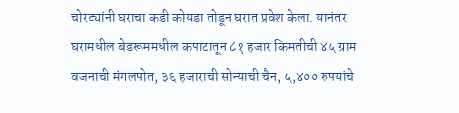चोरट्यांनी घराचा कडी कोयडा तोडून घरात प्रवेश केला. यानंतर घरामधील बेडरूममधील कपाटातून ८१ हजार किमतीची ४५ ग्राम वजनाची मंगलपोत, ३६ हजाराची सोन्याची चैन, ५,४०० रुपयांचे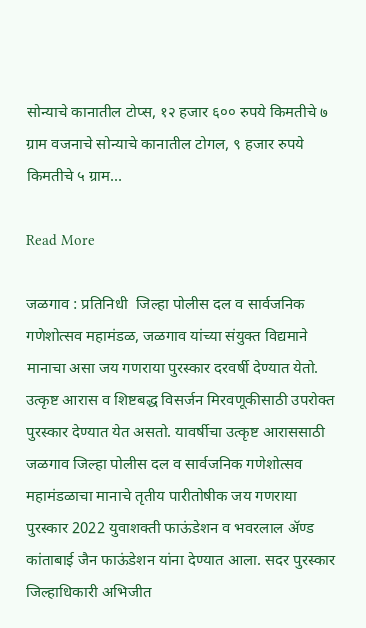सोन्याचे कानातील टोप्स, १२ हजार ६०० रुपये किमतीचे ७ ग्राम वजनाचे सोन्याचे कानातील टोगल, ९ हजार रुपये किमतीचे ५ ग्राम…

Read More

जळगाव : प्रतिनिधी  जिल्हा पोलीस दल व सार्वजनिक गणेशोत्सव महामंडळ, जळगाव यांच्या संयुक्त विद्यमाने मानाचा असा जय गणराया पुरस्कार दरवर्षी देण्यात येतो. उत्कृष्ट आरास व शिष्टबद्ध विसर्जन मिरवणूकीसाठी उपरोक्त पुरस्कार देण्यात येत असतो. यावर्षीचा उत्कृष्ट आराससाठी जळगाव जिल्हा पोलीस दल व सार्वजनिक गणेशोत्सव महामंडळाचा मानाचे तृतीय पारीतोषीक जय गणराया पुरस्कार 2022 युवाशक्ती फाऊंडेशन व भवरलाल ॲण्ड कांताबाई जैन फाऊंडेशन यांना देण्यात आला. सदर पुरस्कार जिल्हाधिकारी अभिजीत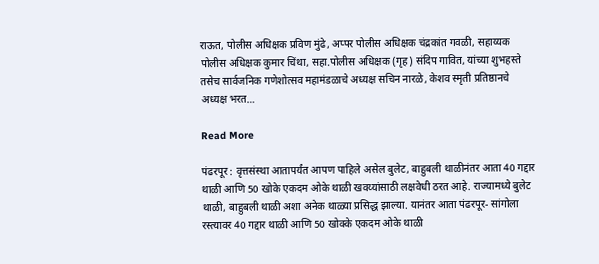राऊत, पोलीस अधिक्षक प्रविण मुंढे, अप्पर पोलीस अधिक्षक चंद्रकांत गवळी, सहाय्यक पोलीस अधिक्षक कुमार चिंथा, सहा.पोलीस अधिक्षक (गृह) संदिप गावित, यांच्या शुभहस्ते तसेच सार्वजनिक गणेशोत्सव महामंडळाचे अध्यक्ष सचिन नारळे, केशव स्मृती प्रतिष्ठानचे अध्यक्ष भरत…

Read More

पंढरपूर : वृत्तसंस्था आतापर्यंत आपण पाहिले असेल बुलेट, बाहुबली थाळीनंतर आता 40 गद्दार थाळी आणि 50 खोके एकदम ओके थाळी खवय्यांसाठी लक्षवेधी ठरत आहे. राज्यामध्ये बुलेट थाळी, बाहुबली थाळी अशा अनेक थाळ्या प्रसिद्ध झाल्या. यानंतर आता पंढरपूर- सांगोला रस्त्यावर 40 गद्दार थाळी आणि 50 खोक्के एकदम ओके थाळी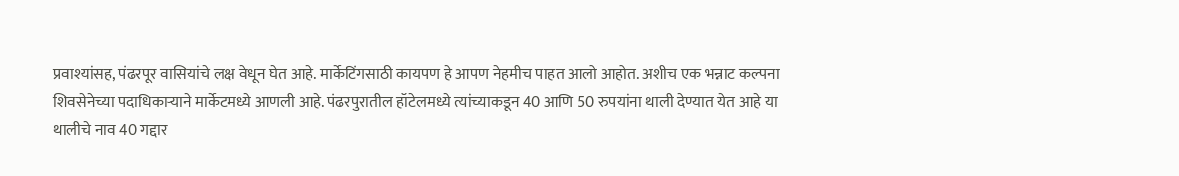प्रवाश्यांसह, पंढरपूर वासियांचे लक्ष वेधून घेत आहे. मार्केटिंगसाठी कायपण हे आपण नेहमीच पाहत आलो आहोत. अशीच एक भन्नाट कल्पना शिवसेनेच्या पदाधिकाऱ्याने मार्केटमध्ये आणली आहे. पंढरपुरातील हॉटेलमध्ये त्यांच्याकडून 40 आणि 50 रुपयांना थाली देण्यात येत आहे या थालीचे नाव 40 गद्दार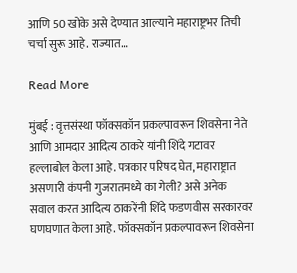आणि 50 खोके असे देण्यात आल्याने महाराष्ट्रभर तिची चर्चा सुरू आहे. राज्यात…

Read More

मुंबई : वृत्तसंस्था फॉक्सकॉन प्रकल्पावरून शिवसेना नेते आणि आमदार आदित्य ठाकरे यांनी शिंदे गटावर हल्लाबोल केला आहे. पत्रकार परिषद घेत, महाराष्ट्रात असणारी कंपनी गुजरातमध्ये का गेली? असे अनेक सवाल करत आदित्य ठाकरेंनी शिंदे फडणवीस सरकारवर घणघणात केला आहे. फॉक्सकॉन प्रकल्पावरून शिवसेना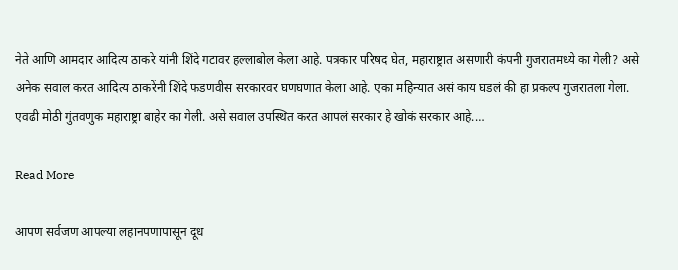नेते आणि आमदार आदित्य ठाकरे यांनी शिंदे गटावर हल्लाबोल केला आहे. पत्रकार परिषद घेत, महाराष्ट्रात असणारी कंपनी गुजरातमध्ये का गेली? असे अनेक सवाल करत आदित्य ठाकरेंनी शिंदे फडणवीस सरकारवर घणघणात केला आहे. एका महिन्यात असं काय घडलं की हा प्रकल्प गुजरातला गेला. एवढी मोठी गुंतवणुक महाराष्ट्रा बाहेर का गेली. असे सवाल उपस्थित करत आपलं सरकार हे खोकं सरकार आहे.…

Read More

आपण सर्वजण आपल्या लहानपणापासून दूध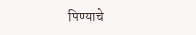पिण्याचे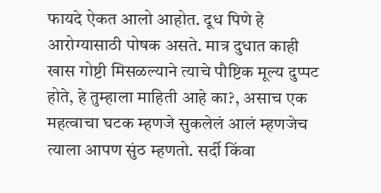फायदे ऐकत आलो आहोत. दूध पिणे हे आरोग्यासाठी पोषक असते. मात्र दुधात काही खास गोष्टी मिसळल्याने त्याचे पौष्टिक मूल्य दुप्पट होते, हे तुम्हाला माहिती आहे का?, असाच एक महत्वाचा घटक म्हणजे सुकलेलं आलं म्हणजेच त्याला आपण सुंठ म्हणतो. सर्दी किंवा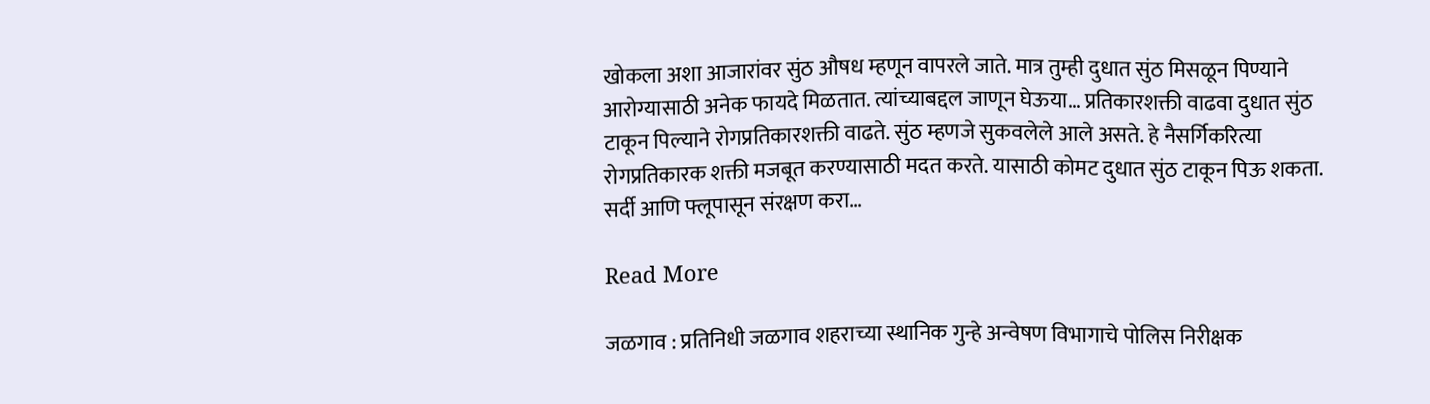खोकला अशा आजारांवर सुंठ औषध म्हणून वापरले जाते. मात्र तुम्ही दुधात सुंठ मिसळून पिण्याने आरोग्यासाठी अनेक फायदे मिळतात. त्यांच्याबद्दल जाणून घेऊया… प्रतिकारशक्ती वाढवा दुधात सुंठ टाकून पिल्याने रोगप्रतिकारशक्ती वाढते. सुंठ म्हणजे सुकवलेले आले असते. हे नैसर्गिकरित्या रोगप्रतिकारक शक्ती मजबूत करण्यासाठी मदत करते. यासाठी कोमट दुधात सुंठ टाकून पिऊ शकता. सर्दी आणि फ्लूपासून संरक्षण करा…

Read More

जळगाव : प्रतिनिधी जळगाव शहराच्या स्थानिक गुन्हे अन्वेषण विभागाचे पोलिस निरीक्षक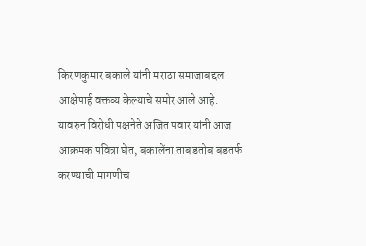किरणकुमार बकाले यांनी मराठा समाजाबद्दल आक्षेपार्ह वक्तव्य केल्याचे समोर आले आहे. यावरुन विरोधी पक्षनेते अजित पवार यांनी आज आक्रमक पवित्रा घेत, बकालेंना ताबडतोब बडतर्फ करण्याची मागणीच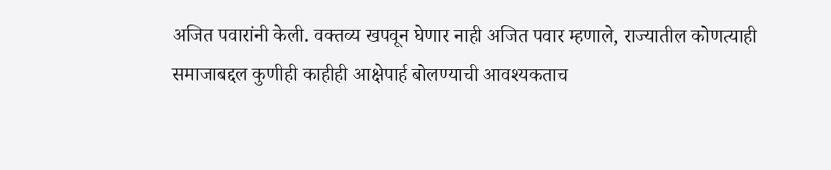अजित पवारांनी केली. वक्तव्य खपवून घेणार नाही अजित पवार म्हणाले, राज्यातील कोणत्याही समाजाबद्दल कुणीही काहीही आक्षेपार्ह बोलण्याची आवश्यकताच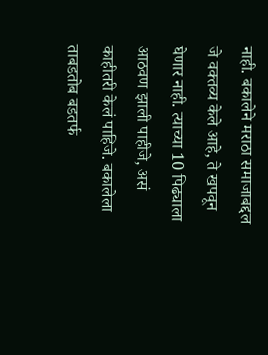नाही. बकालेने मराठा समाजाबद्दल जे वक्तव्य केले आहे, ते खपवून घेणार नाही. त्याच्या 10 पिढ्याला आठवण झाली पाहीजे, असं काहीतरी केलं पाहिजे. बकालेला ताबडतोब बडतर्फ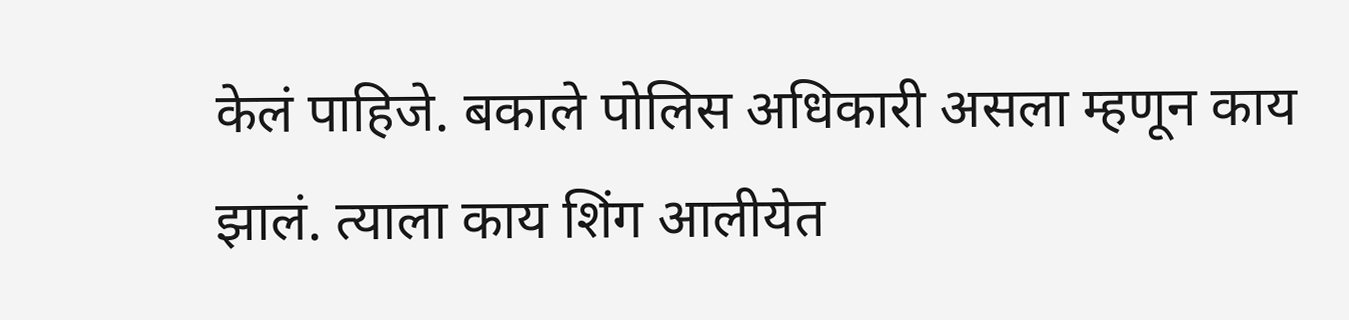केलं पाहिजे. बकाले पोलिस अधिकारी असला म्हणून काय झालं. त्याला काय शिंग आलीयेत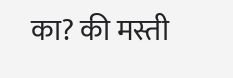का? की मस्ती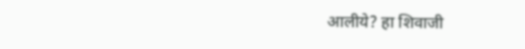आलीये? हा शिवाजी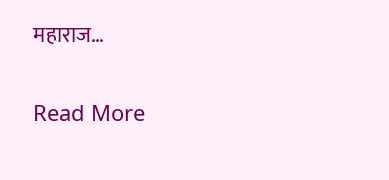महाराज…

Read More